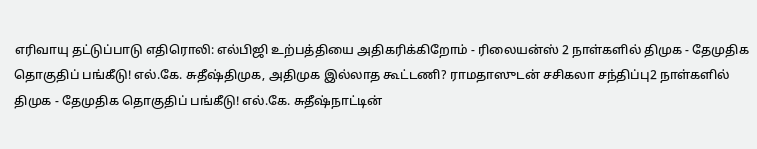எரிவாயு தட்டுப்பாடு எதிரொலி: எல்பிஜி உற்பத்தியை அதிகரிக்கிறோம் - ரிலையன்ஸ் 2 நாள்களில் திமுக - தேமுதிக தொகுதிப் பங்கீடு! எல்.கே. சுதீஷ்திமுக, அதிமுக இல்லாத கூட்டணி? ராமதாஸுடன் சசிகலா சந்திப்பு2 நாள்களில் திமுக - தேமுதிக தொகுதிப் பங்கீடு! எல்.கே. சுதீஷ்நாட்டின்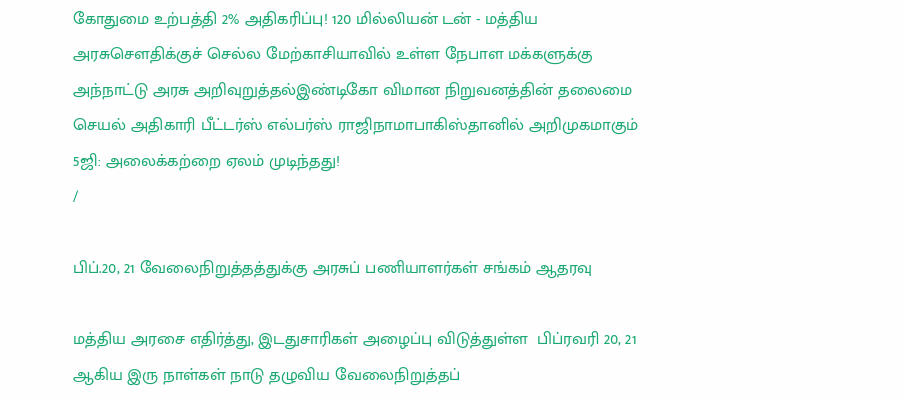கோதுமை உற்பத்தி 2% அதிகரிப்பு! 120 மில்லியன் டன் - மத்திய அரசுசௌதிக்குச் செல்ல மேற்காசியாவில் உள்ள நேபாள மக்களுக்கு அந்நாட்டு அரசு அறிவுறுத்தல்இண்டிகோ விமான நிறுவனத்தின் தலைமை செயல் அதிகாரி பீட்டர்ஸ் எல்பர்ஸ் ராஜிநாமாபாகிஸ்தானில் அறிமுகமாகும் 5ஜி: அலைக்கற்றை ஏலம் முடிந்தது!
/

பிப்.20, 21 வேலைநிறுத்தத்துக்கு அரசுப் பணியாளர்கள் சங்கம் ஆதரவு

மத்திய அரசை எதிர்த்து, இடதுசாரிகள் அழைப்பு விடுத்துள்ள  பிப்ரவரி 20, 21 ஆகிய இரு நாள்கள் நாடு தழுவிய வேலைநிறுத்தப்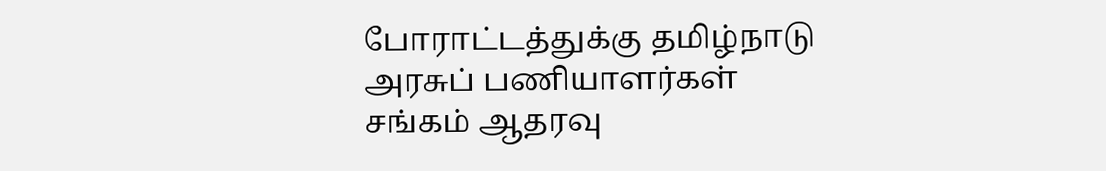போராட்டத்துக்கு தமிழ்நாடு அரசுப் பணியாளர்கள் சங்கம் ஆதரவு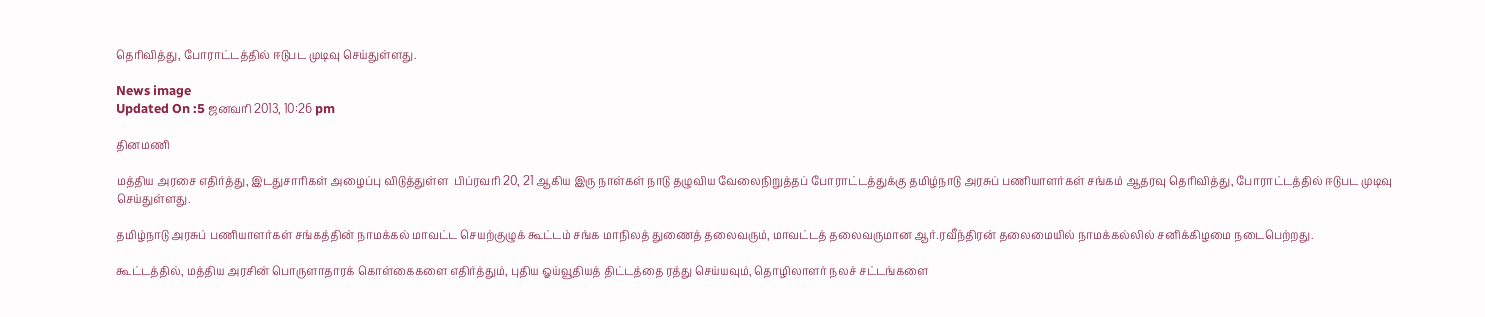தெரிவித்து, போராட்டத்தில் ஈடுபட முடிவு செய்துள்ளது.

News image
Updated On :5 ஜனவரி 2013, 10:26 pm

தினமணி

மத்திய அரசை எதிர்த்து, இடதுசாரிகள் அழைப்பு விடுத்துள்ள  பிப்ரவரி 20, 21 ஆகிய இரு நாள்கள் நாடு தழுவிய வேலைநிறுத்தப் போராட்டத்துக்கு தமிழ்நாடு அரசுப் பணியாளர்கள் சங்கம் ஆதரவு தெரிவித்து, போராட்டத்தில் ஈடுபட முடிவு செய்துள்ளது.

தமிழ்நாடு அரசுப் பணியாளர்கள் சங்கத்தின் நாமக்கல் மாவட்ட செயற்குழுக் கூட்டம் சங்க மாநிலத் துணைத் தலைவரும், மாவட்டத் தலைவருமான ஆர்.ரவீந்திரன் தலைமையில் நாமக்கல்லில் சனிக்கிழமை நடைபெற்றது.

கூட்டத்தில், மத்திய அரசின் பொருளாதாரக் கொள்கைகளை எதிர்த்தும், புதிய ஓய்வூதியத் திட்டத்தை ரத்து செய்யவும், தொழிலாளர் நலச் சட்டங்களை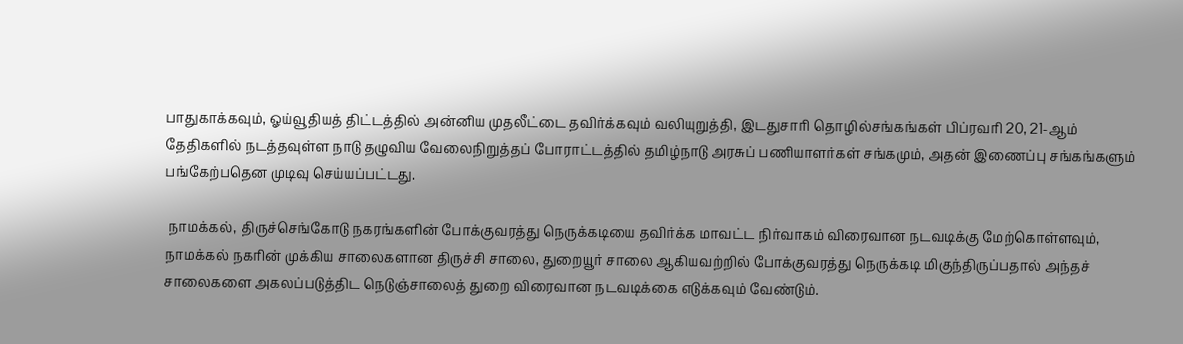பாதுகாக்கவும், ஓய்வூதியத் திட்டத்தில் அன்னிய முதலீட்டை தவிர்க்கவும் வலியுறுத்தி, இடதுசாரி தொழில்சங்கங்கள் பிப்ரவரி 20, 21-ஆம் தேதிகளில் நடத்தவுள்ள நாடு தழுவிய வேலைநிறுத்தப் போராட்டத்தில் தமிழ்நாடு அரசுப் பணியாளர்கள் சங்கமும், அதன் இணைப்பு சங்கங்களும் பங்கேற்பதென முடிவு செய்யப்பட்டது.

 நாமக்கல், திருச்செங்கோடு நகரங்களின் போக்குவரத்து நெருக்கடியை தவிர்க்க மாவட்ட நிர்வாகம் விரைவான நடவடிக்கு மேற்கொள்ளவும், நாமக்கல் நகரின் முக்கிய சாலைகளான திருச்சி சாலை, துறையூர் சாலை ஆகியவற்றில் போக்குவரத்து நெருக்கடி மிகுந்திருப்பதால் அந்தச் சாலைகளை அகலப்படுத்திட நெடுஞ்சாலைத் துறை விரைவான நடவடிக்கை எடுக்கவும் வேண்டும்.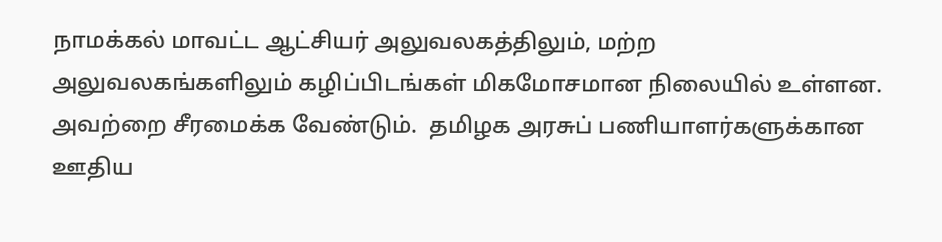நாமக்கல் மாவட்ட ஆட்சியர் அலுவலகத்திலும், மற்ற அலுவலகங்களிலும் கழிப்பிடங்கள் மிகமோசமான நிலையில் உள்ளன. அவற்றை சீரமைக்க வேண்டும்.  தமிழக அரசுப் பணியாளர்களுக்கான ஊதிய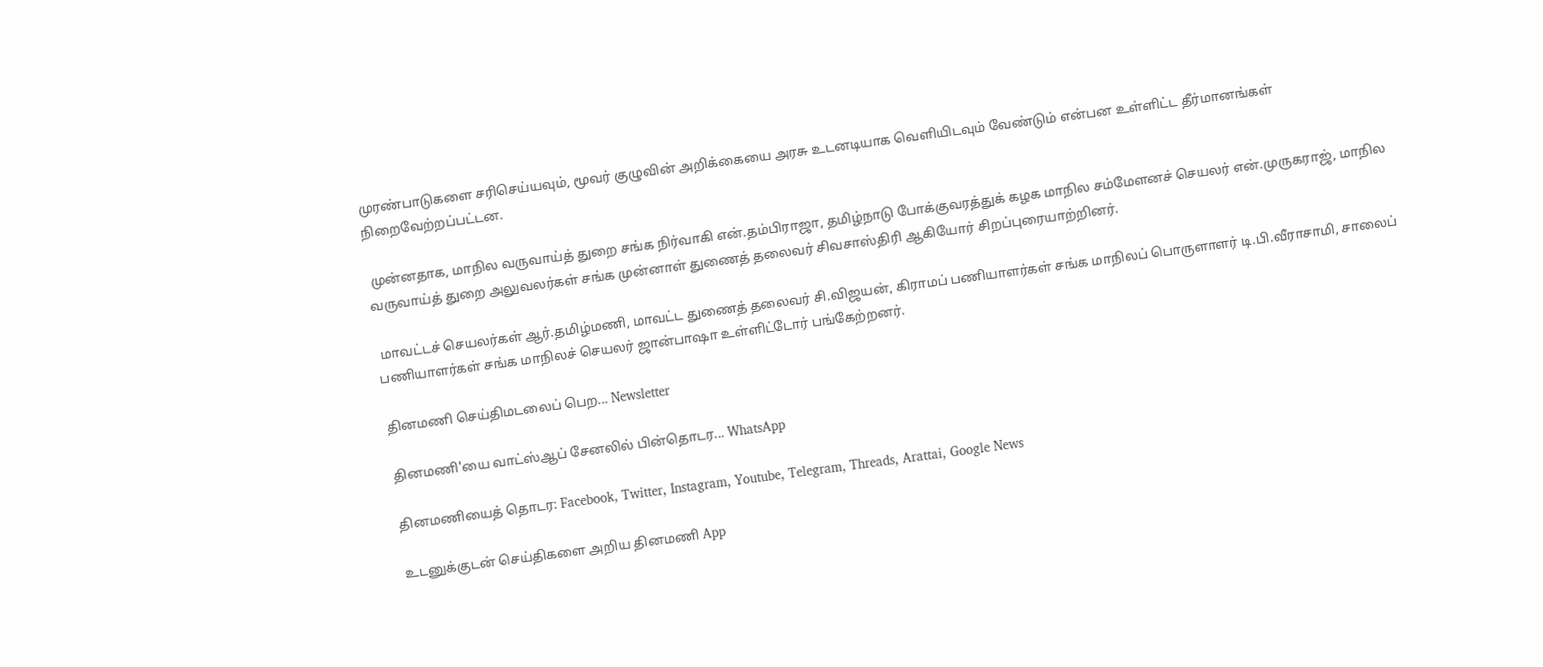முரண்பாடுகளை சரிசெய்யவும், மூவர் குழுவின் அறிக்கையை அரசு உடனடியாக வெளியிடவும் வேண்டும் என்பன உள்ளிட்ட தீர்மானங்கள் நிறைவேற்றப்பட்டன.

 முன்னதாக, மாநில வருவாய்த் துறை சங்க நிர்வாகி என்.தம்பிராஜா, தமிழ்நாடு போக்குவரத்துக் கழக மாநில சம்மேளனச் செயலர் என்.முருகராஜ், மாநில வருவாய்த் துறை அலுவலர்கள் சங்க முன்னாள் துணைத் தலைவர் சிவசாஸ்திரி ஆகியோர் சிறப்புரையாற்றினர்.

 மாவட்டச் செயலர்கள் ஆர்.தமிழ்மணி, மாவட்ட துணைத் தலைவர் சி.விஜயன், கிராமப் பணியாளர்கள் சங்க மாநிலப் பொருளாளர் டி.பி.வீராசாமி, சாலைப் பணியாளர்கள் சங்க மாநிலச் செயலர் ஜான்பாஷா உள்ளிட்டோர் பங்கேற்றனர்.

தினமணி செய்திமடலைப் பெற... Newsletter

தினமணி'யை வாட்ஸ்ஆப் சேனலில் பின்தொடர... WhatsApp

தினமணியைத் தொடர: Facebook, Twitter, Instagram, Youtube, Telegram, Threads, Arattai, Google News

உடனுக்குடன் செய்திகளை அறிய தினமணி App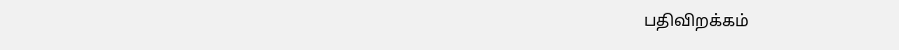பதிவிறக்கம்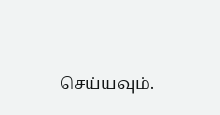செய்யவும்.